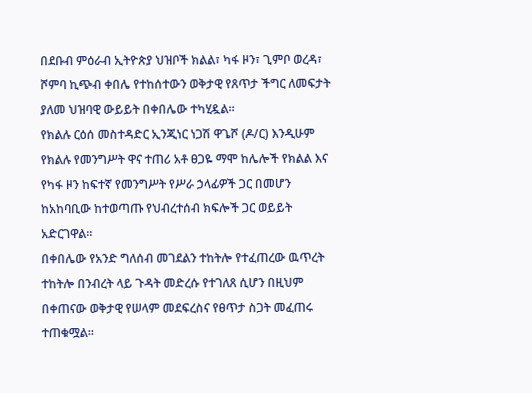በደቡብ ምዕራብ ኢትዮጵያ ህዝቦች ክልል፣ ካፋ ዞን፣ ጊምቦ ወረዳ፣ ሾምባ ኪጭብ ቀበሌ የተከሰተውን ወቅታዊ የጸጥታ ችግር ለመፍታት ያለመ ህዝባዊ ውይይት በቀበሌው ተካሂዷል።
የክልሉ ርዕሰ መስተዳድር ኢንጂነር ነጋሽ ዋጌሾ (ዶ/ር) እንዲሁም የክልሉ የመንግሥት ዋና ተጠሪ አቶ ፀጋዬ ማሞ ከሌሎች የክልል እና የካፋ ዞን ከፍተኛ የመንግሥት የሥራ ኃላፊዎች ጋር በመሆን ከአከባቢው ከተወጣጡ የህብረተሰብ ክፍሎች ጋር ወይይት አድርገዋል።
በቀበሌው የአንድ ግለሰብ መገደልን ተከትሎ የተፈጠረው ዉጥረት ተከትሎ በንብረት ላይ ጉዳት መድረሱ የተገለጸ ሲሆን በዚህም በቀጠናው ወቅታዊ የሠላም መደፍረስና የፀጥታ ስጋት መፈጠሩ ተጠቁሟል።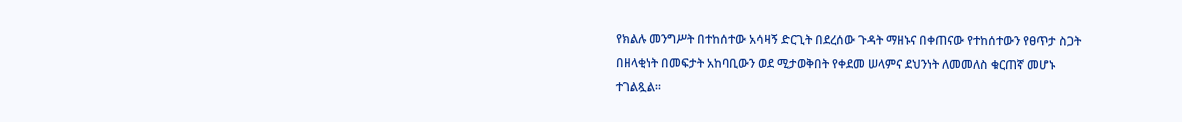የክልሉ መንግሥት በተከሰተው አሳዛኝ ድርጊት በደረሰው ጉዳት ማዘኑና በቀጠናው የተከሰተውን የፀጥታ ስጋት በዘላቂነት በመፍታት አከባቢውን ወደ ሚታወቅበት የቀደመ ሠላምና ደህንነት ለመመለስ ቁርጠኛ መሆኑ ተገልጿል።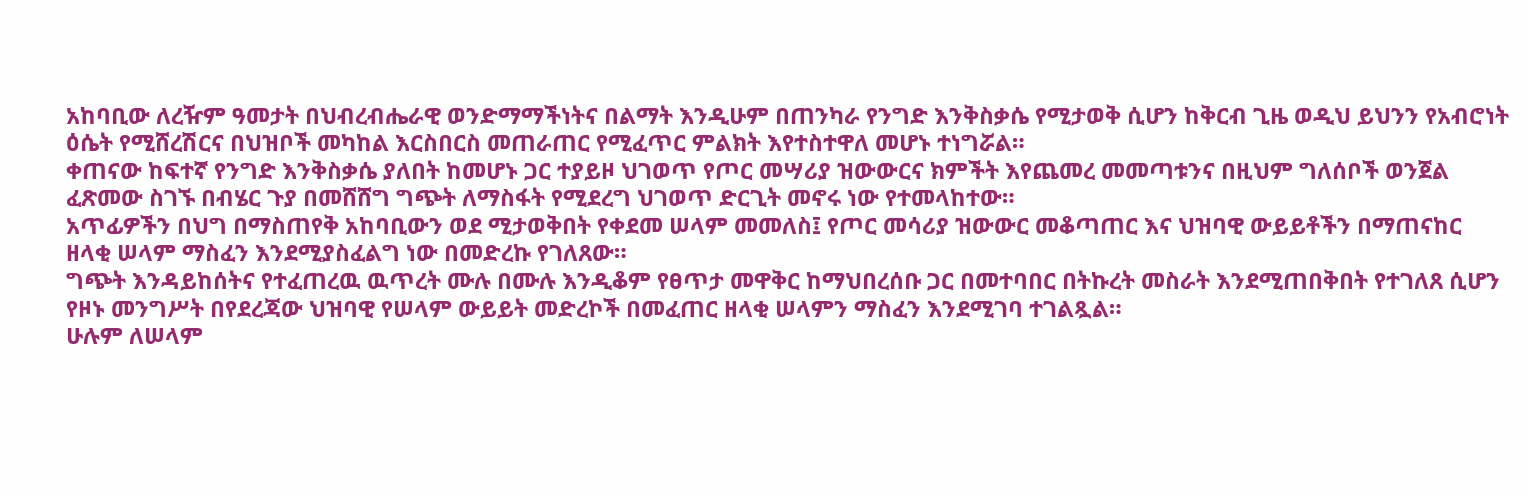አከባቢው ለረዥም ዓመታት በህብረብሔራዊ ወንድማማችነትና በልማት እንዲሁም በጠንካራ የንግድ እንቅስቃሴ የሚታወቅ ሲሆን ከቅርብ ጊዜ ወዲህ ይህንን የአብሮነት ዕሴት የሚሸረሽርና በህዝቦች መካከል እርስበርስ መጠራጠር የሚፈጥር ምልክት እየተስተዋለ መሆኑ ተነግሯል።
ቀጠናው ከፍተኛ የንግድ እንቅስቃሴ ያለበት ከመሆኑ ጋር ተያይዞ ህገወጥ የጦር መሣሪያ ዝውውርና ክምችት እየጨመረ መመጣቱንና በዚህም ግለሰቦች ወንጀል ፈጽመው ስገኙ በብሄር ጉያ በመሸሸግ ግጭት ለማስፋት የሚደረግ ህገወጥ ድርጊት መኖሩ ነው የተመላከተው።
አጥፊዎችን በህግ በማስጠየቅ አከባቢውን ወደ ሚታወቅበት የቀደመ ሠላም መመለስ፤ የጦር መሳሪያ ዝውውር መቆጣጠር እና ህዝባዊ ውይይቶችን በማጠናከር ዘላቂ ሠላም ማስፈን እንደሚያስፈልግ ነው በመድረኩ የገለጸው።
ግጭት እንዳይከሰትና የተፈጠረዉ ዉጥረት ሙሉ በሙሉ እንዲቆም የፀጥታ መዋቅር ከማህበረሰቡ ጋር በመተባበር በትኩረት መስራት እንደሚጠበቅበት የተገለጸ ሲሆን የዞኑ መንግሥት በየደረጃው ህዝባዊ የሠላም ውይይት መድረኮች በመፈጠር ዘላቂ ሠላምን ማስፈን እንደሚገባ ተገልጿል።
ሁሉም ለሠላም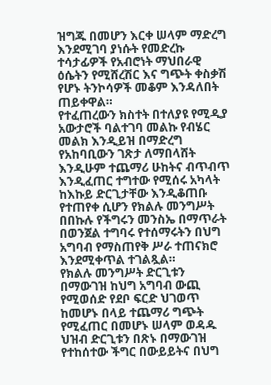ዝግጁ በመሆን እርቀ ሠላም ማድረግ እንደሚገባ ያነሱት የመድረኩ ተሳታፊዎች የአብሮነት ማህበራዊ ዕሴትን የሚሸረሽር እና ግጭት ቀስቃሽ የሆኑ ትንኮሳዎች መቆም እንዳለበት ጠይቀዋል።
የተፈጠረውን ክስተት በተለያዩ የሚዲያ አውታሮች ባልተገባ መልኩ የብሄር መልክ እንዲይዝ በማድረግ የአከባቢውን ገጽታ ለማበላሸት እንዲሁም ተጨማሪ ሁከትና ብጥብጥ እንዲፈጠር ተግተው የሚሰሩ አካላት ከእኩይ ድርጊታቸው እንዲቆጠቡ የተጠየቀ ሲሆን የክልሉ መንግሥት በበኩሉ የችግሩን መንስኤ በማጥራት በወንጀል ተግባሩ የተሰማሩትን በህግ አግባብ የማስጠየቅ ሥራ ተጠናክሮ እንደሚቀጥል ተገልጿል።
የክልሉ መንግሥት ድርጊቱን በማውገዝ ከህግ አግባብ ውጪ የሚወሰድ የደቦ ፍርድ ህገወጥ ከመሆኑ በላይ ተጨማሪ ግጭት የሚፈጠር በመሆኑ ሠላም ወዳዱ ህዝብ ድርጊቱን በጽኑ በማውገዝ የተከሰተው ችግር በውይይትና በህግ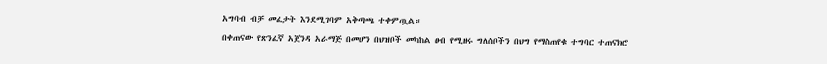አግባብ ብቻ መፈታት እንደሚገባም አቅጣጫ ተቀምጧል።
በቀጠናው የጽንፈኛ አጀንዳ አራማጅ በመሆን በህዝቦች መካከል ፀብ የሚዘሩ ግለሰቦችን በህግ የማስጠየቁ ተግባር ተጠናክሮ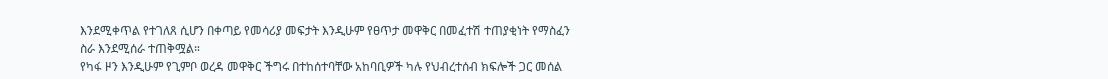እንደሚቀጥል የተገለጸ ሲሆን በቀጣይ የመሳሪያ መፍታት እንዲሁም የፀጥታ መዋቅር በመፈተሽ ተጠያቂነት የማስፈን ስራ እንደሚሰራ ተጠቅሟል።
የካፋ ዞን እንዲሁም የጊምቦ ወረዳ መዋቅር ችግሩ በተከሰተባቸው አከባቢዎች ካሉ የህብረተሰብ ክፍሎች ጋር መሰል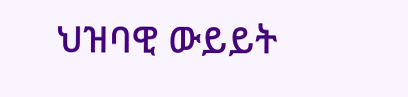ህዝባዊ ውይይት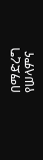በማድረግ የሠላምና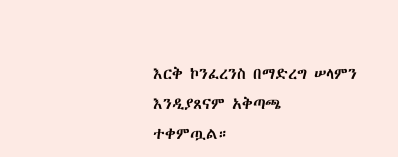እርቅ ኮንፈረንስ በማድረግ ሠላምን እንዲያጸናም አቅጣጫ ተቀምጧል።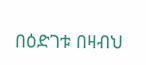በዕድገቱ በዛብህ